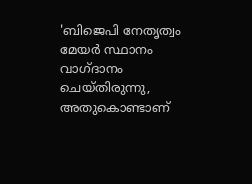'ബിജെപി നേതൃത്വം മേയര്‍ സ്ഥാനം വാഗ്ദാനം ചെയ്തിരുന്നു, അതുകൊണ്ടാണ്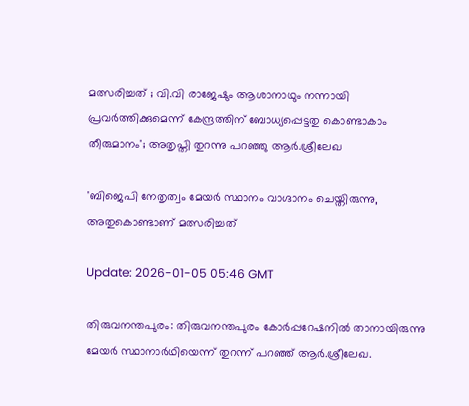മത്സരിച്ചത് ; വി.വി രാജേഷും ആശാനാഥും നന്നായി പ്രവര്‍ത്തിക്കുമെന്ന് കേന്ദ്രത്തിന് ബോധ്യപ്പെട്ടതു കൊണ്ടാകാം തീരുമാനം'; അതൃപ്തി തുറന്നു പറഞ്ഞു ആര്‍.ശ്രീലേഖ

'ബിജെപി നേതൃത്വം മേയര്‍ സ്ഥാനം വാഗ്ദാനം ചെയ്തിരുന്നു, അതുകൊണ്ടാണ് മത്സരിച്ചത്

Update: 2026-01-05 05:46 GMT

തിരുവനന്തപുരം: തിരുവനന്തപുരം കോര്‍പ്പറേഷനില്‍ താനായിരുന്നു മേയര്‍ സ്ഥാനാര്‍ഥിയെന്ന് തുറന്ന് പറഞ്ഞ് ആര്‍.ശ്രീലേഖ.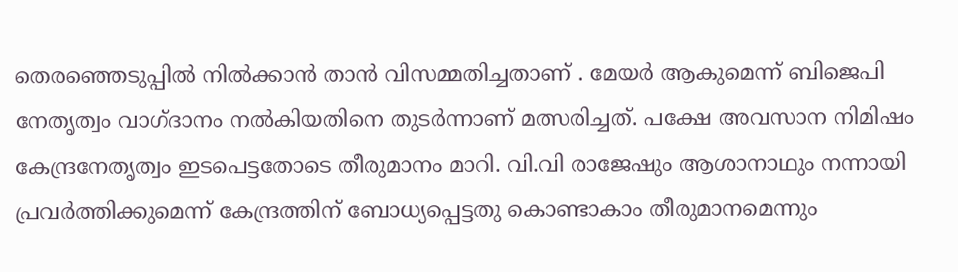തെരഞ്ഞെടുപ്പില്‍ നില്‍ക്കാന്‍ താന്‍ വിസമ്മതിച്ചതാണ് . മേയര്‍ ആകുമെന്ന് ബിജെപി നേതൃത്വം വാഗ്ദാനം നല്‍കിയതിനെ തുടര്‍ന്നാണ് മത്സരിച്ചത്. പക്ഷേ അവസാന നിമിഷം കേന്ദ്രനേതൃത്വം ഇടപെട്ടതോടെ തീരുമാനം മാറി. വി.വി രാജേഷും ആശാനാഥും നന്നായി പ്രവര്‍ത്തിക്കുമെന്ന് കേന്ദ്രത്തിന് ബോധ്യപ്പെട്ടതു കൊണ്ടാകാം തീരുമാനമെന്നും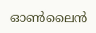ഓണ്‍ലൈന്‍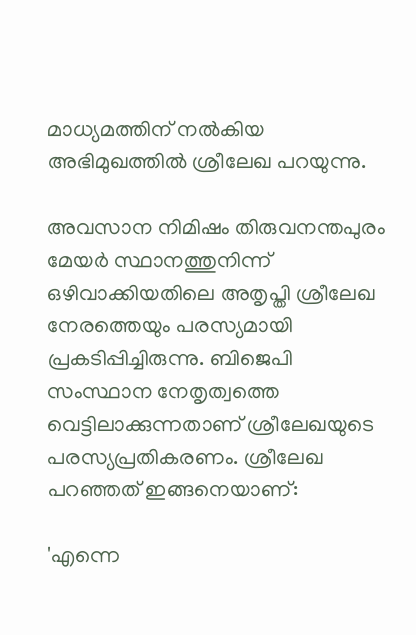മാധ്യമത്തിന് നല്‍കിയ അഭിമുഖത്തില്‍ ശ്രീലേഖ പറയുന്നു.

അവസാന നിമിഷം തിരുവനന്തപുരം മേയര്‍ സ്ഥാനത്തുനിന്ന് ഒഴിവാക്കിയതിലെ അതൃപ്തി ശ്രീലേഖ നേരത്തെയും പരസ്യമായി പ്രകടിപ്പിച്ചിരുന്നു. ബിജെപി സംസ്ഥാന നേതൃത്വത്തെ വെട്ടിലാക്കുന്നതാണ് ശ്രീലേഖയുടെ പരസ്യപ്രതികരണം. ശ്രീലേഖ പറഞ്ഞത് ഇങ്ങനെയാണ്:

'എന്നെ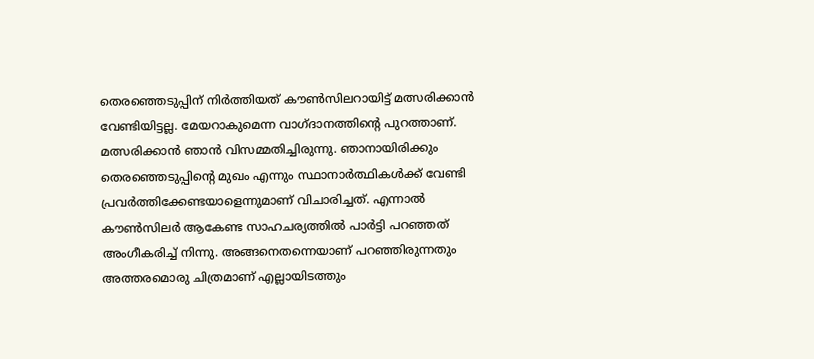തെരഞ്ഞെടുപ്പിന് നിര്‍ത്തിയത് കൗണ്‍സിലറായിട്ട് മത്സരിക്കാന്‍ വേണ്ടിയിട്ടല്ല. മേയറാകുമെന്ന വാഗ്ദാനത്തിന്റെ പുറത്താണ്. മത്സരിക്കാന്‍ ഞാന്‍ വിസമ്മതിച്ചിരുന്നു. ഞാനായിരിക്കും തെരഞ്ഞെടുപ്പിന്റെ മുഖം എന്നും സ്ഥാനാര്‍ത്ഥികള്‍ക്ക് വേണ്ടി പ്രവര്‍ത്തിക്കേണ്ടയാളെന്നുമാണ് വിചാരിച്ചത്. എന്നാല്‍ കൗണ്‍സിലര്‍ ആകേണ്ട സാഹചര്യത്തില്‍ പാര്‍ട്ടി പറഞ്ഞത് അംഗീകരിച്ച് നിന്നു. അങ്ങനെതന്നെയാണ് പറഞ്ഞിരുന്നതും അത്തരമൊരു ചിത്രമാണ് എല്ലായിടത്തും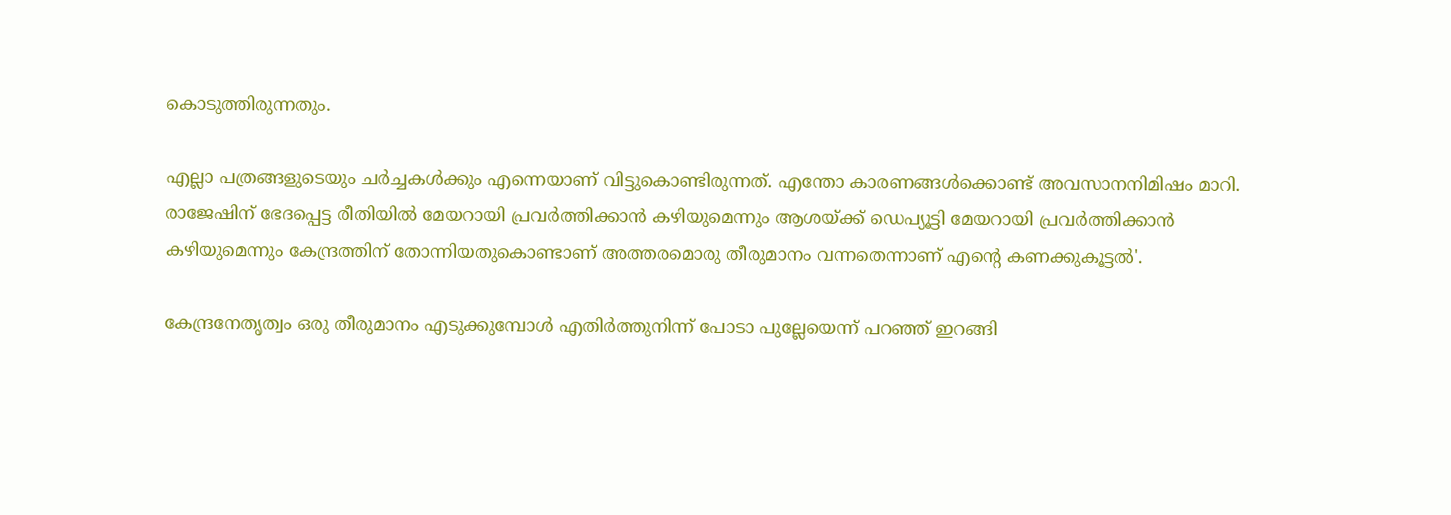കൊടുത്തിരുന്നതും.

എല്ലാ പത്രങ്ങളുടെയും ചര്‍ച്ചകള്‍ക്കും എന്നെയാണ് വിട്ടുകൊണ്ടിരുന്നത്. എന്തോ കാരണങ്ങള്‍ക്കൊണ്ട് അവസാനനിമിഷം മാറി. രാജേഷിന് ഭേദപ്പെട്ട രീതിയില്‍ മേയറായി പ്രവര്‍ത്തിക്കാന്‍ കഴിയുമെന്നും ആശയ്ക്ക് ഡെപ്യൂട്ടി മേയറായി പ്രവര്‍ത്തിക്കാന്‍ കഴിയുമെന്നും കേന്ദ്രത്തിന് തോന്നിയതുകൊണ്ടാണ് അത്തരമൊരു തീരുമാനം വന്നതെന്നാണ് എന്റെ കണക്കുകൂട്ടല്‍'.

കേന്ദ്രനേതൃത്വം ഒരു തീരുമാനം എടുക്കുമ്പോള്‍ എതിര്‍ത്തുനിന്ന് പോടാ പുല്ലേയെന്ന് പറഞ്ഞ് ഇറങ്ങി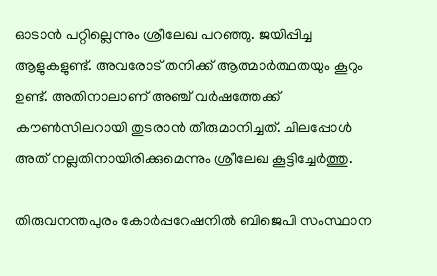ഓടാന്‍ പറ്റില്ലെന്നും ശ്രീലേഖ പറഞ്ഞു. ജയിപ്പിച്ച ആളുകളുണ്ട്. അവരോട് തനിക്ക് ആത്മാര്‍ത്ഥതയും കൂറും ഉണ്ട്. അതിനാലാണ് അഞ്ച് വര്‍ഷത്തേക്ക് കൗണ്‍സിലറായി തുടരാന്‍ തീരുമാനിച്ചത്. ചിലപ്പോള്‍ അത് നല്ലതിനായിരിക്കുമെന്നും ശ്രീലേഖ കൂട്ടിച്ചേര്‍ത്തു.

തിരുവനന്തപുരം കോര്‍പ്പറേഷനില്‍ ബിജെപി സംസ്ഥാന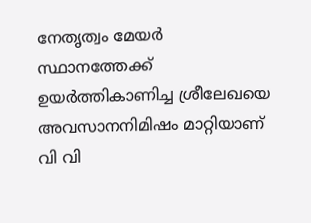നേതൃത്വം മേയര്‍ സ്ഥാനത്തേക്ക് ഉയര്‍ത്തികാണിച്ച ശ്രീലേഖയെ അവസാനനിമിഷം മാറ്റിയാണ് വി വി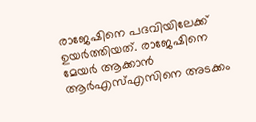രാജേഷിനെ പദവിയിലേക്ക് ഉയര്‍ത്തിയത്. രാജേഷിനെ മേയര്‍ ആക്കാന്‍ ആര്‍എസ്എസിനെ അടക്കം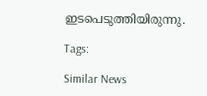ഇടപെടുത്തിയിരുന്നു.

Tags:

Similar News